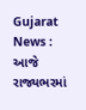Gujarat News : આજે રાજ્યભરમાં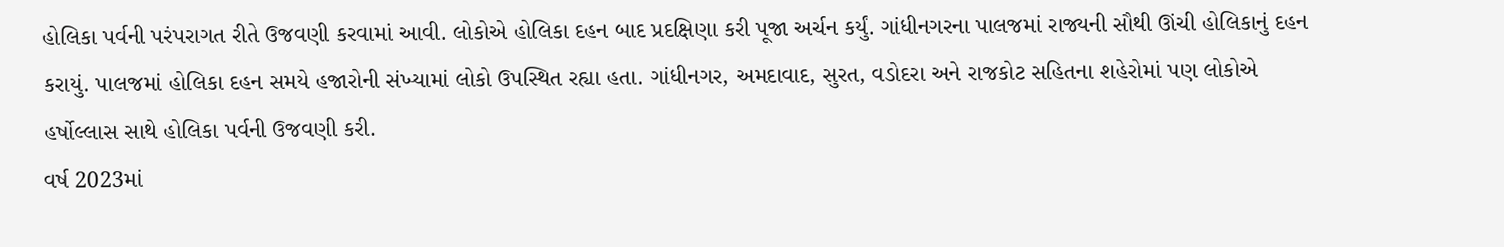હોલિકા પર્વની પરંપરાગત રીતે ઉજવણી કરવામાં આવી. લોકોએ હોલિકા દહન બાદ પ્રદક્ષિણા કરી પૂજા અર્ચન કર્યું. ગાંધીનગરના પાલજમાં રાજ્યની સૌથી ઊંચી હોલિકાનું દહન કરાયું. પાલજમાં હોલિકા દહન સમયે હજારોની સંખ્યામાં લોકો ઉપસ્થિત રહ્યા હતા. ગાંધીનગર, અમદાવાદ, સુરત, વડોદરા અને રાજકોટ સહિતના શહેરોમાં પણ લોકોએ હર્ષોલ્લાસ સાથે હોલિકા પર્વની ઉજવણી કરી.
વર્ષ 2023માં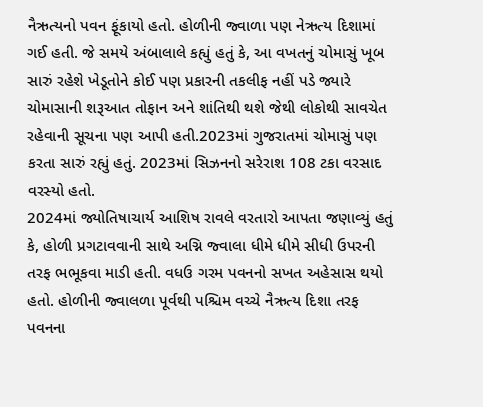નૈઋત્યનો પવન ફૂંકાયો હતો. હોળીની જ્વાળા પણ નેઋત્ય દિશામાં ગઈ હતી. જે સમયે અંબાલાલે કહ્યું હતું કે, આ વખતનું ચોમાસું ખૂબ સારું રહેશે ખેડૂતોને કોઈ પણ પ્રકારની તકલીફ નહીં પડે જ્યારે ચોમાસાની શરૂઆત તોફાન અને શાંતિથી થશે જેથી લોકોથી સાવચેત રહેવાની સૂચના પણ આપી હતી.2023માં ગુજરાતમાં ચોમાસું પણ કરતા સારું રહ્યું હતું. 2023માં સિઝનનો સરેરાશ 108 ટકા વરસાદ વરસ્યો હતો.
2024માં જ્યોતિષાચાર્ય આશિષ રાવલે વરતારો આપતા જણાવ્યું હતું કે, હોળી પ્રગટાવવાની સાથે અગ્નિ જ્વાલા ધીમે ધીમે સીધી ઉપરની તરફ ભભૂકવા માડી હતી. વધઉ ગરમ પવનનો સખત અહેસાસ થયો હતો. હોળીની જ્વાલળા પૂર્વથી પશ્ચિમ વચ્ચે નૈઋત્ય દિશા તરફ પવનના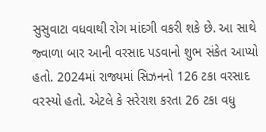સુસુવાટા વધવાથી રોગ માંદગી વકરી શકે છે. આ સાથે જ્વાળા બાર આની વરસાદ પડવાનો શુભ સંકેત આપ્યો હતો. 2024માં રાજ્યમાં સિઝનનો 126 ટકા વરસાદ વરસ્યો હતો. એટલે કે સરેરાશ કરતા 26 ટકા વધુ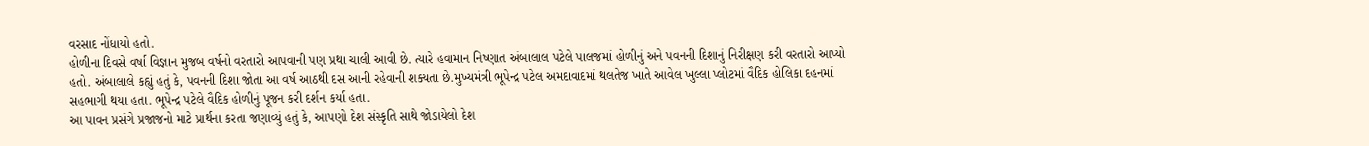વરસાદ નોંધાયો હતો.
હોળીના દિવસે વર્ષા વિજ્ઞાન મુજબ વર્ષનો વરતારો આપવાની પણ પ્રથા ચાલી આવી છે. ત્યારે હવામાન નિષ્ણાત અંબાલાલ પટેલે પાલજમાં હોળીનું અને પવનની દિશાનું નિરીક્ષણ કરી વરતારો આપ્યો હતો. અંબાલાલે કહ્યું હતું કે, પવનની દિશા જોતા આ વર્ષ આઠથી દસ આની રહેવાની શક્યતા છે.મુખ્યમંત્રી ભૂપેન્દ્ર પટેલ અમદાવાદમાં થલતેજ ખાતે આવેલ ખુલ્લા પ્લોટમાં વૈદિક હોલિકા દહનમાં સહભાગી થયા હતા. ભૂપેન્દ્ર પટેલે વૈદિક હોળીનું પૂજન કરી દર્શન કર્યા હતા.
આ પાવન પ્રસંગે પ્રજાજનો માટે પ્રાર્થના કરતા જણાવ્યું હતું કે, આપણો દેશ સંસ્કૃતિ સાથે જોડાયેલો દેશ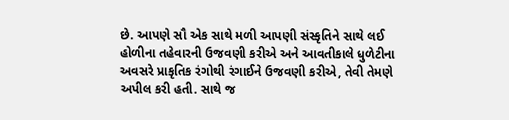છે. આપણે સૌ એક સાથે મળી આપણી સંસ્કૃતિને સાથે લઈ હોળીના તહેવારની ઉજવણી કરીએ અને આવતીકાલે ધુળેટીના અવસરે પ્રાકૃતિક રંગોથી રંગાઈને ઉજવણી કરીએ, તેવી તેમણે અપીલ કરી હતી. સાથે જ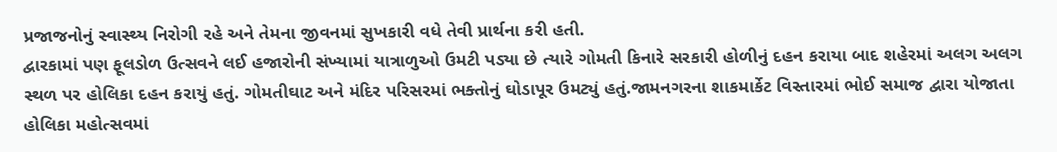પ્રજાજનોનું સ્વાસ્થ્ય નિરોગી રહે અને તેમના જીવનમાં સુખકારી વધે તેવી પ્રાર્થના કરી હતી.
દ્વારકામાં પણ ફૂલડોળ ઉત્સવને લઈ હજારોની સંખ્યામાં યાત્રાળુઓ ઉમટી પડ્યા છે ત્યારે ગોમતી કિનારે સરકારી હોળીનું દહન કરાયા બાદ શહેરમાં અલગ અલગ સ્થળ પર હોલિકા દહન કરાયું હતું. ગોમતીઘાટ અને મંદિર પરિસરમાં ભક્તોનું ઘોડાપૂર ઉમટ્યું હતું.જામનગરના શાકમાર્કેટ વિસ્તારમાં ભોઈ સમાજ દ્વારા યોજાતા હોલિકા મહોત્સવમાં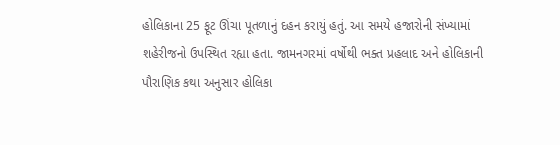હોલિકાના 25 ફૂટ ઊંચા પૂતળાનું દહન કરાયું હતું. આ સમયે હજારોની સંખ્યામાં શહેરીજનો ઉપસ્થિત રહ્યા હતા. જામનગરમાં વર્ષોથી ભક્ત પ્રહલાદ અને હોલિકાની પૌરાણિક કથા અનુસાર હોલિકા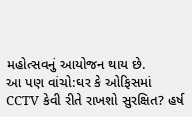મહોત્સવનું આયોજન થાય છે.
આ પણ વાંચો:ઘર કે ઓફિસમાં CCTV કેવી રીતે રાખશો સુરક્ષિત? હર્ષ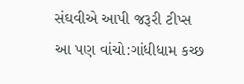સંઘવીએ આપી જરૂરી ટીપ્સ
આ પણ વાંચો:ગાંધીધામ કચ્છ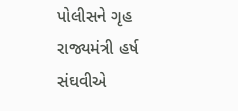પોલીસને ગૃહ રાજ્યમંત્રી હર્ષ સંઘવીએ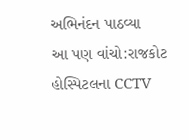અભિનંદન પાઠવ્યા
આ પણ વાંચો:રાજકોટ હોસ્પિટલના CCTV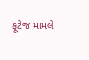ફૂટેજ મામલે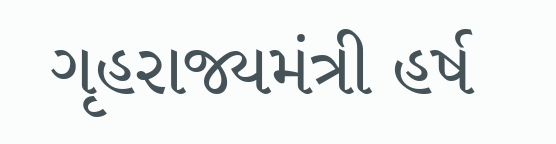ગૃહરાજ્યમંત્રી હર્ષ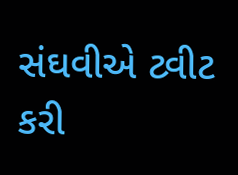સંઘવીએ ટ્વીટ કરી